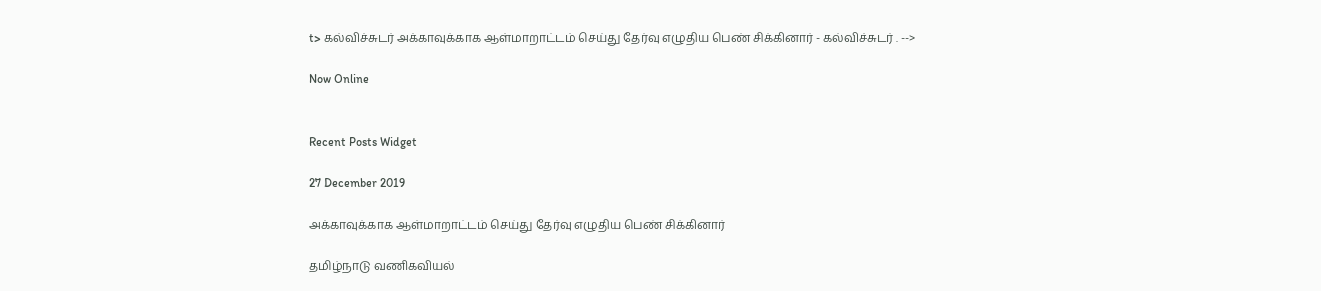t> கல்விச்சுடர் அக்காவுக்காக ஆள்மாறாட்டம் செய்து தேர்வு எழுதிய பெண் சிக்கினார் - கல்விச்சுடர் . -->

Now Online


Recent Posts Widget

27 December 2019

அக்காவுக்காக ஆள்மாறாட்டம் செய்து தேர்வு எழுதிய பெண் சிக்கினார்

தமிழ்நாடு வணிகவியல்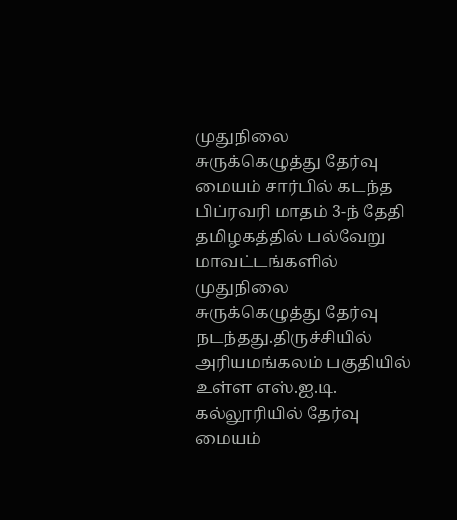முதுநிலை சுருக்கெழுத்து தேர்வு மையம் சார்பில் கடந்த பிப்ரவரி மாதம் 3-ந் தேதி தமிழகத்தில் பல்வேறு மாவட்டங்களில் முதுநிலை சுருக்கெழுத்து தேர்வு நடந்தது.திருச்சியில் அரியமங்கலம் பகுதியில் உள்ள எஸ்.ஐ.டி. கல்லூரியில் தேர்வு மையம்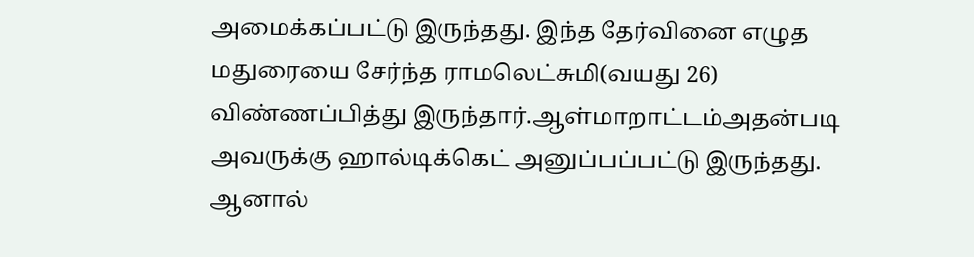அமைக்கப்பட்டு இருந்தது. இந்த தேர்வினை எழுத மதுரையை சேர்ந்த ராமலெட்சுமி(வயது 26) விண்ணப்பித்து இருந்தார்.ஆள்மாறாட்டம்அதன்படி அவருக்கு ஹால்டிக்கெட் அனுப்பப்பட்டு இருந்தது. ஆனால்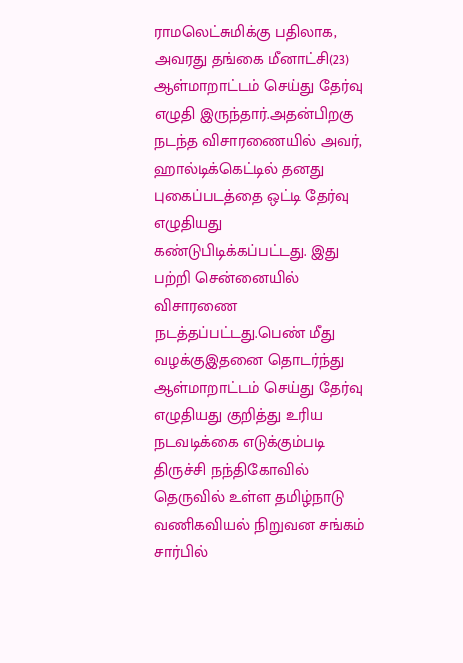ராமலெட்சுமிக்கு பதிலாக, அவரது தங்கை மீனாட்சி(23) ஆள்மாறாட்டம் செய்து தேர்வு எழுதி இருந்தார்.அதன்பிறகு நடந்த விசாரணையில் அவர், ஹால்டிக்கெட்டில் தனது புகைப்படத்தை ஒட்டி தேர்வு எழுதியது கண்டுபிடிக்கப்பட்டது. இது பற்றி சென்னையில் விசாரணை நடத்தப்பட்டது.பெண் மீது வழக்குஇதனை தொடர்ந்து ஆள்மாறாட்டம் செய்து தேர்வு எழுதியது குறித்து உரிய நடவடிக்கை எடுக்கும்படி திருச்சி நந்திகோவில் தெருவில் உள்ள தமிழ்நாடு வணிகவியல் நிறுவன சங்கம் சார்பில்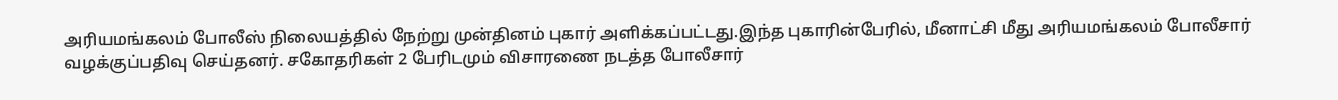அரியமங்கலம் போலீஸ் நிலையத்தில் நேற்று முன்தினம் புகார் அளிக்கப்பட்டது.இந்த புகாரின்பேரில், மீனாட்சி மீது அரியமங்கலம் போலீசார் வழக்குப்பதிவு செய்தனர். சகோதரிகள் 2 பேரிடமும் விசாரணை நடத்த போலீசார்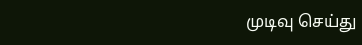முடிவு செய்து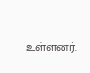உள்ளனர்.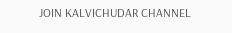JOIN KALVICHUDAR CHANNEL